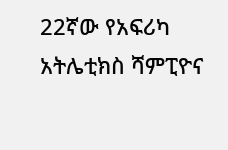22ኛው የአፍሪካ አትሌቲክስ ሻምፒዮና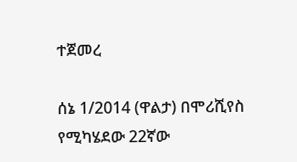ተጀመረ

ሰኔ 1/2014 (ዋልታ) በሞሪሺየስ የሚካሄደው 22ኛው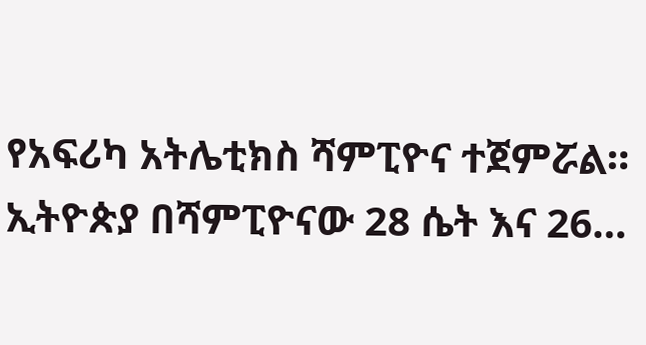የአፍሪካ አትሌቲክስ ሻምፒዮና ተጀምሯል። ኢትዮጵያ በሻምፒዮናው 28 ሴት እና 26…